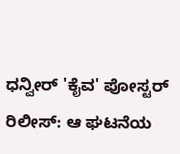ಧನ್ವೀರ್ 'ಕೈವ' ಪೋಸ್ಟರ್ ರಿಲೀಸ್: ಆ ಘಟನೆಯ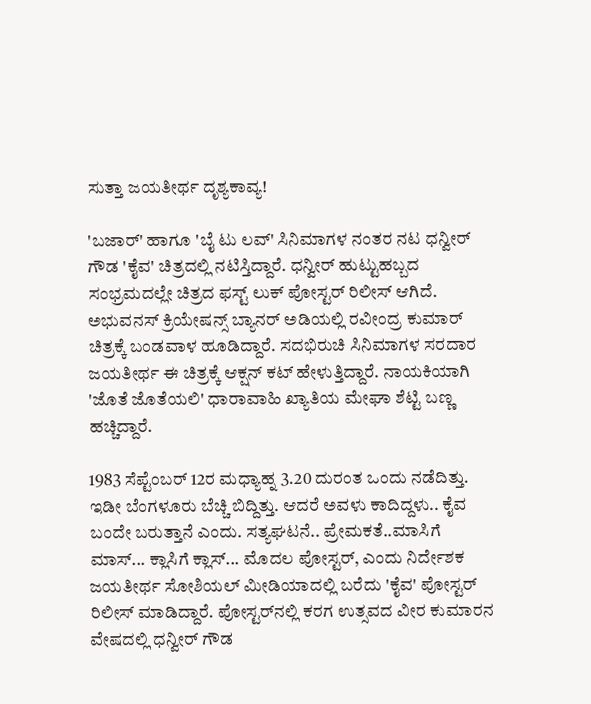ಸುತ್ತಾ ಜಯತೀರ್ಥ ದೃಶ್ಯಕಾವ್ಯ!

'ಬಜಾರ್' ಹಾಗೂ 'ಬೈ ಟು ಲವ್' ಸಿನಿಮಾಗಳ ನಂತರ ನಟ ಧನ್ವೀರ್ ಗೌಡ 'ಕೈವ' ಚಿತ್ರದಲ್ಲಿ ನಟಿಸ್ತಿದ್ದಾರೆ. ಧನ್ವೀರ್ ಹುಟ್ಟುಹಬ್ಬದ ಸಂಭ್ರಮದಲ್ಲೇ ಚಿತ್ರದ ಫಸ್ಟ್ ಲುಕ್ ಪೋಸ್ಟರ್ ರಿಲೀಸ್ ಆಗಿದೆ. ಅಭುವನಸ್ ಕ್ರಿಯೇಷನ್ಸ್ ಬ್ಯಾನರ್‌ ಅಡಿಯಲ್ಲಿ ರವೀಂದ್ರ ಕುಮಾರ್ ಚಿತ್ರಕ್ಕೆ ಬಂಡವಾಳ ಹೂಡಿದ್ದಾರೆ. ಸದಭಿರುಚಿ ಸಿನಿಮಾಗಳ ಸರದಾರ ಜಯತೀರ್ಥ ಈ ಚಿತ್ರಕ್ಕೆ ಆಕ್ಷನ್ ಕಟ್ ಹೇಳುತ್ತಿದ್ದಾರೆ. ನಾಯಕಿಯಾಗಿ 'ಜೊತೆ ಜೊತೆಯಲಿ' ಧಾರಾವಾಹಿ ಖ್ಯಾತಿಯ ಮೇಘಾ ಶೆಟ್ಟಿ ಬಣ್ಣ ಹಚ್ಚಿದ್ದಾರೆ.

1983 ಸೆಪ್ಟೆಂಬರ್ 12ರ ಮಧ್ಯಾಹ್ನ 3.20 ದುರಂತ ಒಂದು ನಡೆದಿತ್ತು. ಇಡೀ ಬೆಂಗಳೂರು ಬೆಚ್ಚಿ ಬಿದ್ದಿತ್ತು. ಆದರೆ ಅವಳು ಕಾದಿದ್ದಳು.. ಕೈವ ಬಂದೇ ಬರುತ್ತಾನೆ ಎಂದು. ಸತ್ಯಘಟನೆ.. ಪ್ರೇಮಕತೆ..ಮಾಸಿಗೆ ಮಾಸ್... ಕ್ಲಾಸಿಗೆ ಕ್ಲಾಸ್... ಮೊದಲ ಪೋಸ್ಟರ್, ಎಂದು ನಿರ್ದೇಶಕ ಜಯತೀರ್ಥ ಸೋಶಿಯಲ್ ಮೀಡಿಯಾದಲ್ಲಿ ಬರೆದು 'ಕೈವ' ಪೋಸ್ಟರ್ ರಿಲೀಸ್ ಮಾಡಿದ್ದಾರೆ. ಪೋಸ್ಟರ್‌ನಲ್ಲಿ ಕರಗ ಉತ್ಸವದ ವೀರ ಕುಮಾರನ ವೇಷದಲ್ಲಿ ಧನ್ವೀರ್ ಗೌಡ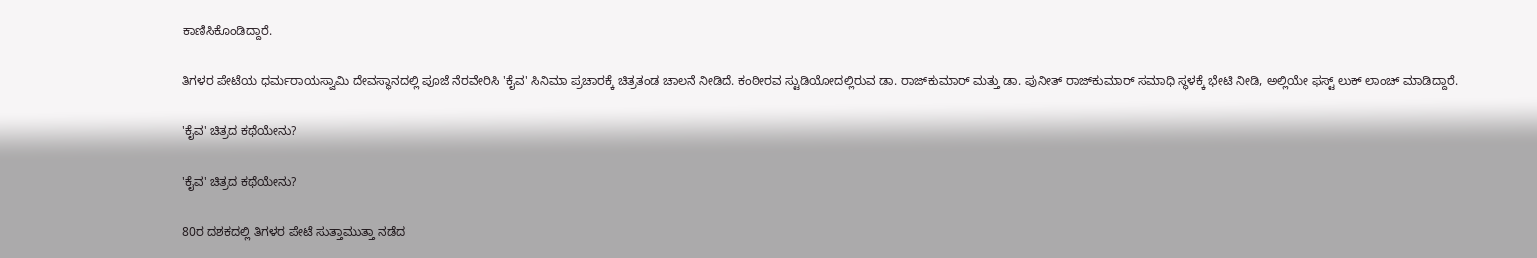ಕಾಣಿಸಿಕೊಂಡಿದ್ದಾರೆ.

ತಿಗಳರ ಪೇಟೆಯ ಧರ್ಮರಾಯಸ್ವಾಮಿ ದೇವಸ್ಥಾನದಲ್ಲಿ ಪೂಜೆ ನೆರವೇರಿಸಿ 'ಕೈವ' ಸಿನಿಮಾ ಪ್ರಚಾರಕ್ಕೆ ಚಿತ್ರತಂಡ ಚಾಲನೆ ನೀಡಿದೆ. ಕಂಠೀರವ ಸ್ಟುಡಿಯೋ‌ದಲ್ಲಿರುವ ಡಾ. ರಾಜ್‌ಕುಮಾರ್ ಮತ್ತು ಡಾ. ಪುನೀತ್ ರಾಜ್‌ಕುಮಾರ್ ಸಮಾಧಿ ಸ್ಥಳಕ್ಕೆ ಭೇಟಿ ನೀಡಿ, ಅಲ್ಲಿಯೇ ಫಸ್ಟ್ ಲುಕ್ ಲಾಂಚ್ ಮಾಡಿದ್ದಾರೆ.

'ಕೈವ' ಚಿತ್ರದ ಕಥೆಯೇನು?

'ಕೈವ' ಚಿತ್ರದ ಕಥೆಯೇನು?

80ರ ದಶಕದಲ್ಲಿ ತಿಗಳರ ಪೇಟೆ ಸುತ್ತಾಮುತ್ತಾ ನಡೆದ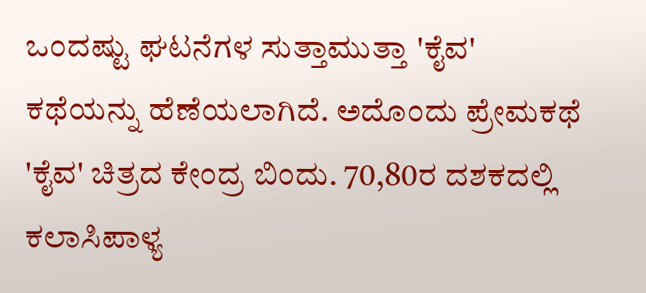ಒಂದಷ್ಟು ಘಟನೆಗಳ ಸುತ್ತಾಮುತ್ತಾ 'ಕೈವ' ಕಥೆಯನ್ನು ಹೆಣೆಯಲಾಗಿದೆ. ಅದೊಂದು ಪ್ರೇಮಕಥೆ 'ಕೈವ' ಚಿತ್ರದ ಕೇಂದ್ರ ಬಿಂದು. 70,80ರ ದಶಕದಲ್ಲಿ ಕಲಾಸಿಪಾಳ್ಯ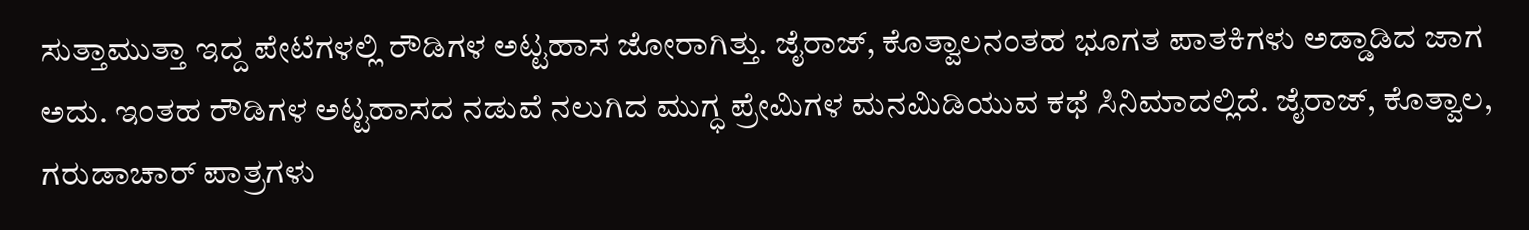ಸುತ್ತಾಮುತ್ತಾ ಇದ್ದ ಪೇಟೆಗಳಲ್ಲಿ ರೌಡಿಗಳ ಅಟ್ಟಹಾಸ ಜೋರಾಗಿತ್ತು. ಜೈರಾಜ್, ಕೊತ್ವಾಲನಂತಹ ಭೂಗತ ಪಾತಕಿಗಳು ಅಡ್ಡಾಡಿದ ಜಾಗ ಅದು. ಇಂತಹ ರೌಡಿಗಳ ಅಟ್ಟಹಾಸದ ನಡುವೆ ನಲುಗಿದ ಮುಗ್ಧ ಪ್ರೇಮಿಗಳ ಮನಮಿಡಿಯುವ ಕಥೆ ಸಿನಿಮಾದಲ್ಲಿದೆ. ಜೈರಾಜ್, ಕೊತ್ವಾಲ, ಗರುಡಾಚಾರ್ ಪಾತ್ರಗಳು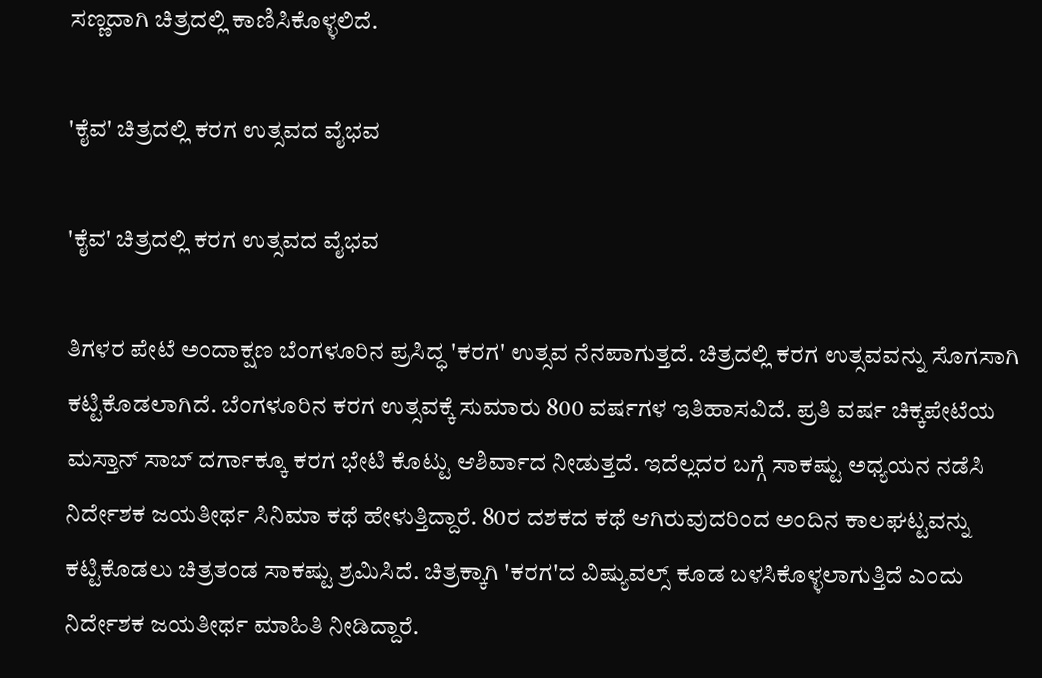ಸಣ್ಣದಾಗಿ ಚಿತ್ರದಲ್ಲಿ ಕಾಣಿಸಿಕೊಳ್ಳಲಿದೆ.

'ಕೈವ' ಚಿತ್ರದಲ್ಲಿ ಕರಗ ಉತ್ಸವದ ವೈಭವ

'ಕೈವ' ಚಿತ್ರದಲ್ಲಿ ಕರಗ ಉತ್ಸವದ ವೈಭವ

ತಿಗಳರ ಪೇಟೆ ಅಂದಾಕ್ಷಣ ಬೆಂಗಳೂರಿನ ಪ್ರಸಿದ್ಧ 'ಕರಗ' ಉತ್ಸವ ನೆನಪಾಗುತ್ತದೆ. ಚಿತ್ರದಲ್ಲಿ ಕರಗ ಉತ್ಸವವನ್ನು ಸೊಗಸಾಗಿ ಕಟ್ಟಿಕೊಡಲಾಗಿದೆ. ಬೆಂಗಳೂರಿನ ಕರಗ ಉತ್ಸವಕ್ಕೆ ಸುಮಾರು 800 ವರ್ಷಗಳ ಇತಿಹಾಸವಿದೆ. ಪ್ರತಿ ವರ್ಷ ಚಿಕ್ಕಪೇಟೆಯ ಮಸ್ತಾನ್ ಸಾಬ್ ದರ್ಗಾಕ್ಕೂ ಕರಗ ಭೇಟಿ ಕೊಟ್ಟು ಆಶಿರ್ವಾದ ನೀಡುತ್ತದೆ. ಇದೆಲ್ಲದರ ಬಗ್ಗೆ ಸಾಕಷ್ಟು ಅಧ್ಯಯನ ನಡೆಸಿ ನಿರ್ದೇಶಕ ಜಯತೀರ್ಥ ಸಿನಿಮಾ ಕಥೆ ಹೇಳುತ್ತಿದ್ದಾರೆ. 80ರ ದಶಕದ ಕಥೆ ಆಗಿರುವುದರಿಂದ ಅಂದಿನ ಕಾಲಘಟ್ಟವನ್ನು ಕಟ್ಟಿಕೊಡಲು ಚಿತ್ರತಂಡ ಸಾಕಷ್ಟು ಶ್ರಮಿಸಿದೆ. ಚಿತ್ರಕ್ಕಾಗಿ 'ಕರಗ'ದ ವಿಷ್ಯುವಲ್ಸ್ ಕೂಡ ಬಳಸಿಕೊಳ್ಳಲಾಗುತ್ತಿದೆ ಎಂದು ನಿರ್ದೇಶಕ ಜಯತೀರ್ಥ ಮಾಹಿತಿ ನೀಡಿದ್ದಾರೆ.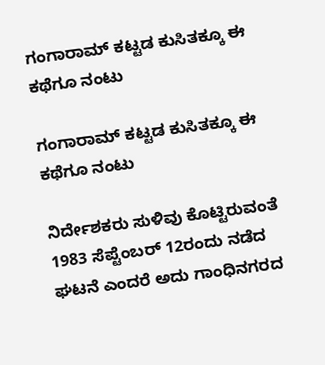ಗಂಗಾರಾಮ್ ಕಟ್ಟಡ ಕುಸಿತಕ್ಕೂ ಈ ಕಥೆಗೂ ನಂಟು

ಗಂಗಾರಾಮ್ ಕಟ್ಟಡ ಕುಸಿತಕ್ಕೂ ಈ ಕಥೆಗೂ ನಂಟು

ನಿರ್ದೇಶಕರು ಸುಳಿವು ಕೊಟ್ಟಿರುವಂತೆ 1983 ಸೆಪ್ಟೆಂಬರ್ 12ರಂದು ನಡೆದ ಘಟನೆ ಎಂದರೆ ಅದು ಗಾಂಧಿನಗರದ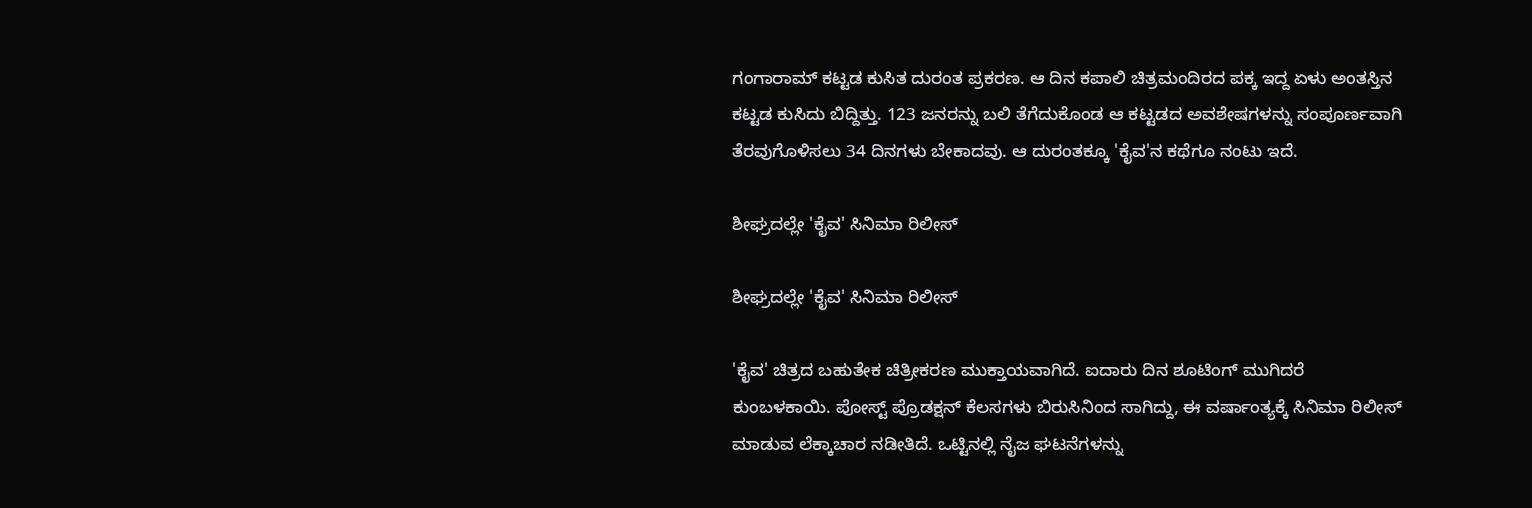ಗಂಗಾರಾಮ್ ಕಟ್ಟಡ ಕುಸಿತ ದುರಂತ ಪ್ರಕರಣ. ಆ ದಿನ ಕಪಾಲಿ ಚಿತ್ರಮಂದಿರದ ಪಕ್ಕ ಇದ್ದ ಏಳು ಅಂತಸ್ತಿನ ಕಟ್ಟಡ ಕುಸಿದು ಬಿದ್ದಿತ್ತು. 123 ಜನರನ್ನು ಬಲಿ ತೆಗೆದುಕೊಂಡ ಆ ಕಟ್ಟಡದ ಅವಶೇಷಗಳನ್ನು ಸಂಪೂರ್ಣವಾಗಿ ತೆರವುಗೊಳಿಸಲು 34 ದಿನಗಳು ಬೇಕಾದವು. ಆ ದುರಂತಕ್ಕೂ 'ಕೈವ'ನ ಕಥೆಗೂ ನಂಟು ಇದೆ.

ಶೀಘ್ರದಲ್ಲೇ 'ಕೈವ' ಸಿನಿಮಾ ರಿಲೀಸ್

ಶೀಘ್ರದಲ್ಲೇ 'ಕೈವ' ಸಿನಿಮಾ ರಿಲೀಸ್

'ಕೈವ' ಚಿತ್ರದ ಬಹುತೇಕ ಚಿತ್ರೀಕರಣ ಮುಕ್ತಾಯವಾಗಿದೆ. ಐದಾರು ದಿನ ಶೂಟಿಂಗ್ ಮುಗಿದರೆ ಕುಂಬಳಕಾಯಿ. ಪೋಸ್ಟ್ ಪ್ರೊಡಕ್ಷನ್ ಕೆಲಸಗಳು ಬಿರುಸಿನಿಂದ ಸಾಗಿದ್ದು, ಈ ವರ್ಷಾಂತ್ಯಕ್ಕೆ ಸಿನಿಮಾ ರಿಲೀಸ್ ಮಾಡುವ ಲೆಕ್ಕಾಚಾರ ನಡೀತಿದೆ. ಒಟ್ಟಿನಲ್ಲಿ ನೈಜ ಘಟನೆಗಳನ್ನು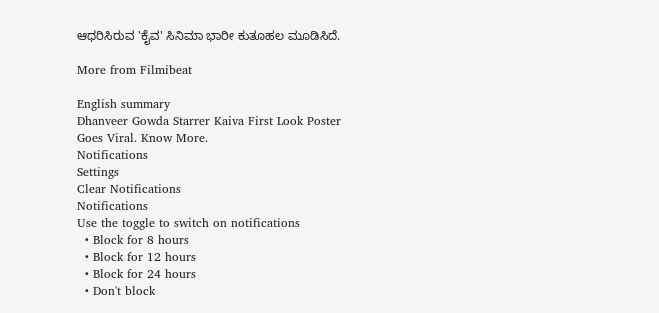ಆಧರಿಸಿರುವ 'ಕೈವ' ಸಿನಿಮಾ ಭಾರೀ ಕುತೂಹಲ ಮೂಡಿಸಿದೆ.

More from Filmibeat

English summary
Dhanveer Gowda Starrer Kaiva First Look Poster Goes Viral. Know More.
Notifications
Settings
Clear Notifications
Notifications
Use the toggle to switch on notifications
  • Block for 8 hours
  • Block for 12 hours
  • Block for 24 hours
  • Don't block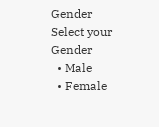Gender
Select your Gender
  • Male
  • Female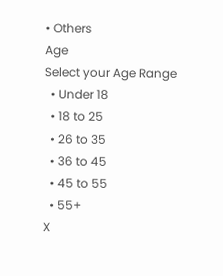• Others
Age
Select your Age Range
  • Under 18
  • 18 to 25
  • 26 to 35
  • 36 to 45
  • 45 to 55
  • 55+
X